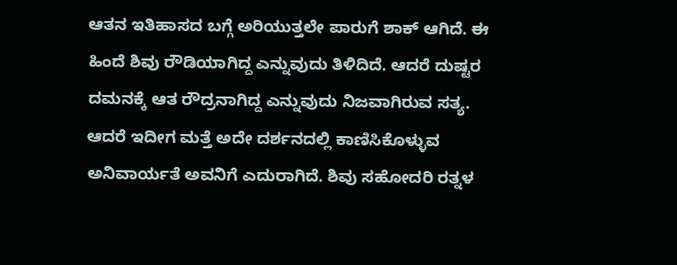ಆತನ ಇತಿಹಾಸದ ಬಗ್ಗೆ ಅರಿಯುತ್ತಲೇ ಪಾರುಗೆ ಶಾಕ್ ಆಗಿದೆ. ಈ ಹಿಂದೆ ಶಿವು ರೌಡಿಯಾಗಿದ್ದ ಎನ್ನುವುದು ತಿಳಿದಿದೆ. ಆದರೆ ದುಷ್ಟರ ದಮನಕ್ಕೆ ಆತ ರೌದ್ರನಾಗಿದ್ದ ಎನ್ನುವುದು ನಿಜವಾಗಿರುವ ಸತ್ಯ. ಆದರೆ ಇದೀಗ ಮತ್ತೆ ಅದೇ ದರ್ಶನದಲ್ಲಿ ಕಾಣಿಸಿಕೊಳ್ಳುವ ಅನಿವಾರ್ಯತೆ ಅವನಿಗೆ ಎದುರಾಗಿದೆ. ಶಿವು ಸಹೋದರಿ ರತ್ನಳ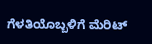ಗೆಳತಿಯೊಬ್ಬಳಿಗೆ ಮೆರಿಟ್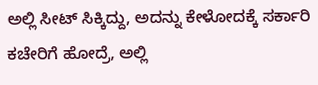ಅಲ್ಲಿ ಸೀಟ್ ಸಿಕ್ಕಿದ್ದು, ಅದನ್ನು ಕೇಳೋದಕ್ಕೆ ಸರ್ಕಾರಿ ಕಚೇರಿಗೆ ಹೋದ್ರೆ, ಅಲ್ಲಿ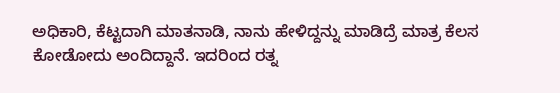ಅಧಿಕಾರಿ, ಕೆಟ್ಟದಾಗಿ ಮಾತನಾಡಿ, ನಾನು ಹೇಳಿದ್ದನ್ನು ಮಾಡಿದ್ರೆ ಮಾತ್ರ ಕೆಲಸ ಕೋಡೋದು ಅಂದಿದ್ದಾನೆ. ಇದರಿಂದ ರತ್ನ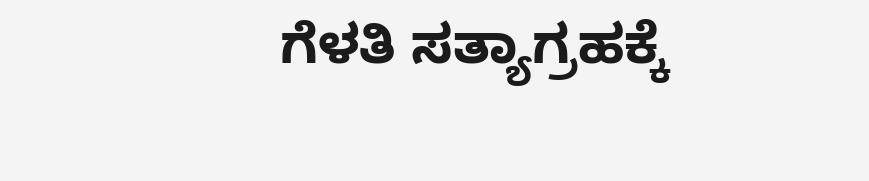ಗೆಳತಿ ಸತ್ಯಾಗ್ರಹಕ್ಕೆ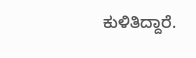ಕುಳಿತಿದ್ದಾರೆ.